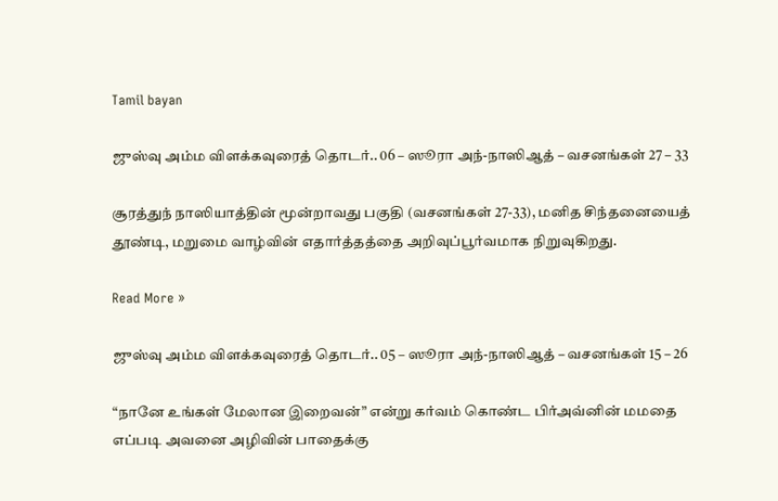Tamil bayan

ஜுஸ்வு அம்ம விளக்கவுரைத் தொடர்.. 06 – ஸூரா அந்-நாஸிஆத் – வசனங்கள் 27 – 33

சூரத்துந் நாஸியாத்தின் மூன்றாவது பகுதி (வசனங்கள் 27-33), மனித சிந்தனையைத் தூண்டி, மறுமை வாழ்வின் எதார்த்தத்தை அறிவுப்பூர்வமாக நிறுவுகிறது.

Read More »

ஜுஸ்வு அம்ம விளக்கவுரைத் தொடர்.. 05 – ஸூரா அந்-நாஸிஆத் – வசனங்கள் 15 – 26

“நானே உங்கள் மேலான இறைவன்” என்று கர்வம் கொண்ட பிர்அவ்னின் மமதை எப்படி அவனை அழிவின் பாதைக்கு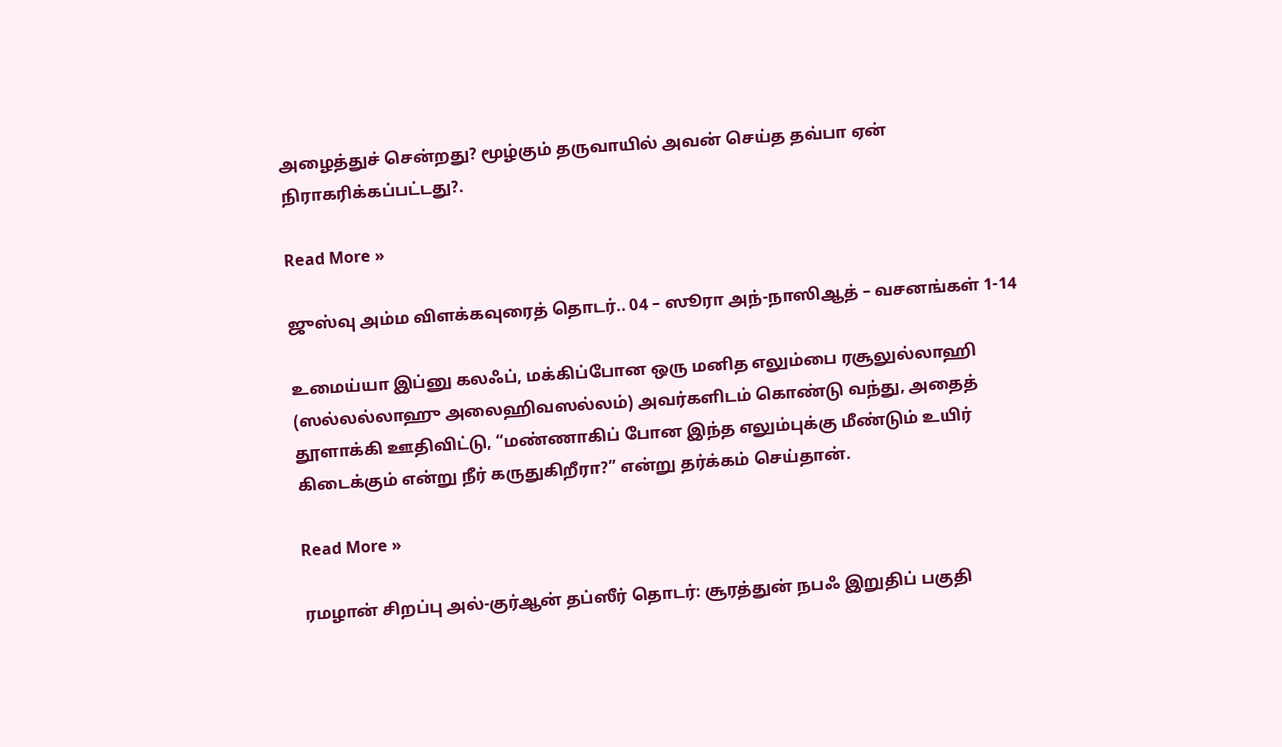அழைத்துச் சென்றது? மூழ்கும் தருவாயில் அவன் செய்த தவ்பா ஏன் நிராகரிக்கப்பட்டது?.

Read More »

ஜுஸ்வு அம்ம விளக்கவுரைத் தொடர்.. 04 – ஸூரா அந்-நாஸிஆத் – வசனங்கள் 1-14

உமைய்யா இப்னு கலஃப், மக்கிப்போன ஒரு மனித எலும்பை ரசூலுல்லாஹி (ஸல்லல்லாஹு அலைஹிவஸல்லம்) அவர்களிடம் கொண்டு வந்து, அதைத் தூளாக்கி ஊதிவிட்டு, “மண்ணாகிப் போன இந்த எலும்புக்கு மீண்டும் உயிர் கிடைக்கும் என்று நீர் கருதுகிறீரா?” என்று தர்க்கம் செய்தான்.

Read More »

ரமழான் சிறப்பு அல்-குர்ஆன் தப்ஸீர் தொடர்: சூரத்துன் நபஃ இறுதிப் பகுதி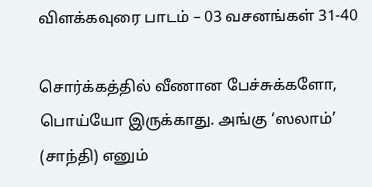விளக்கவுரை பாடம் – 03 வசனங்கள் 31-40

சொர்க்கத்தில் வீணான பேச்சுக்களோ, பொய்யோ இருக்காது. அங்கு ‘ஸலாம்’ (சாந்தி) எனும்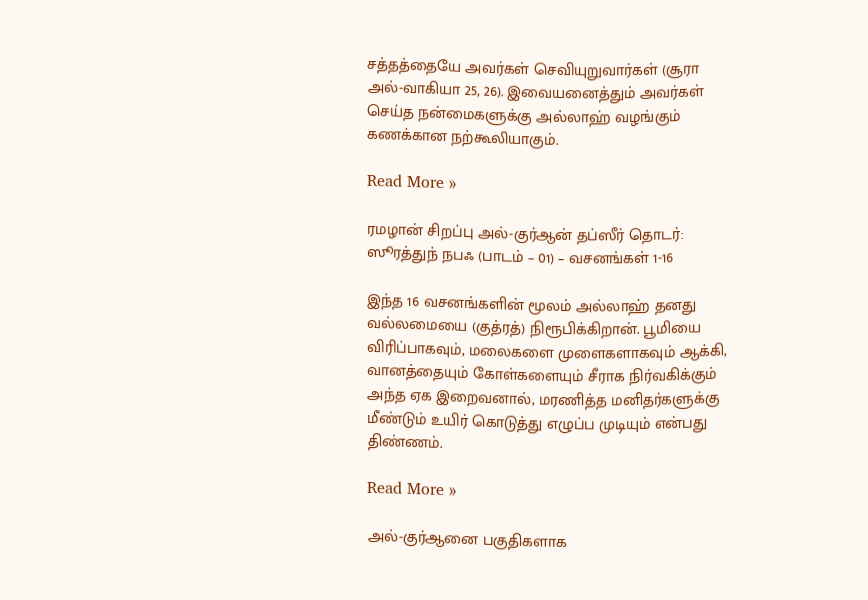சத்தத்தையே அவர்கள் செவியுறுவார்கள் (சூரா அல்-வாகியா 25, 26). இவையனைத்தும் அவர்கள் செய்த நன்மைகளுக்கு அல்லாஹ் வழங்கும் கணக்கான நற்கூலியாகும்.

Read More »

ரமழான் சிறப்பு அல்-குர்ஆன் தப்ஸீர் தொடர்: ஸூரத்துந் நபஃ (பாடம் – 01) – வசனங்கள் 1-16

இந்த 16 வசனங்களின் மூலம் அல்லாஹ் தனது வல்லமையை (குத்ரத்) நிரூபிக்கிறான். பூமியை விரிப்பாகவும், மலைகளை முளைகளாகவும் ஆக்கி, வானத்தையும் கோள்களையும் சீராக நிர்வகிக்கும் அந்த ஏக இறைவனால், மரணித்த மனிதர்களுக்கு மீண்டும் உயிர் கொடுத்து எழுப்ப முடியும் என்பது திண்ணம்.

Read More »

அல்-குர்ஆனை பகுதிகளாக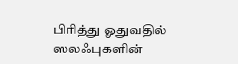பிரித்து ஓதுவதில் ஸலஃபுகளின்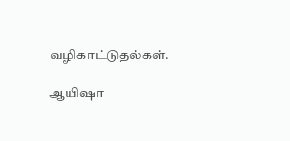வழிகாட்டுதல்கள்.

ஆயிஷா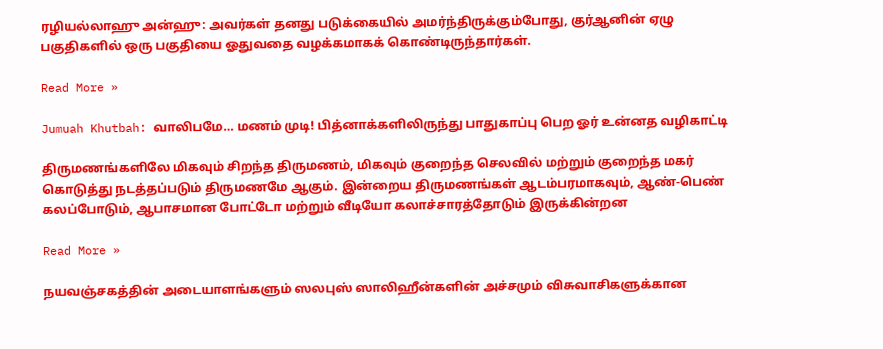ரழியல்லாஹு அன்ஹு: அவர்கள் தனது படுக்கையில் அமர்ந்திருக்கும்போது, குர்ஆனின் ஏழு பகுதிகளில் ஒரு பகுதியை ஓதுவதை வழக்கமாகக் கொண்டிருந்தார்கள்.

Read More »

Jumuah Khutbah: வாலிபமே… மணம் முடி! பித்னாக்களிலிருந்து பாதுகாப்பு பெற ஓர் உன்னத வழிகாட்டி

திருமணங்களிலே மிகவும் சிறந்த திருமணம், மிகவும் குறைந்த செலவில் மற்றும் குறைந்த மகர் கொடுத்து நடத்தப்படும் திருமணமே ஆகும். இன்றைய திருமணங்கள் ஆடம்பரமாகவும், ஆண்-பெண் கலப்போடும், ஆபாசமான போட்டோ மற்றும் வீடியோ கலாச்சாரத்தோடும் இருக்கின்றன

Read More »

நயவஞ்சகத்தின் அடையாளங்களும் ஸலபுஸ் ஸாலிஹீன்களின் அச்சமும் விசுவாசிகளுக்கான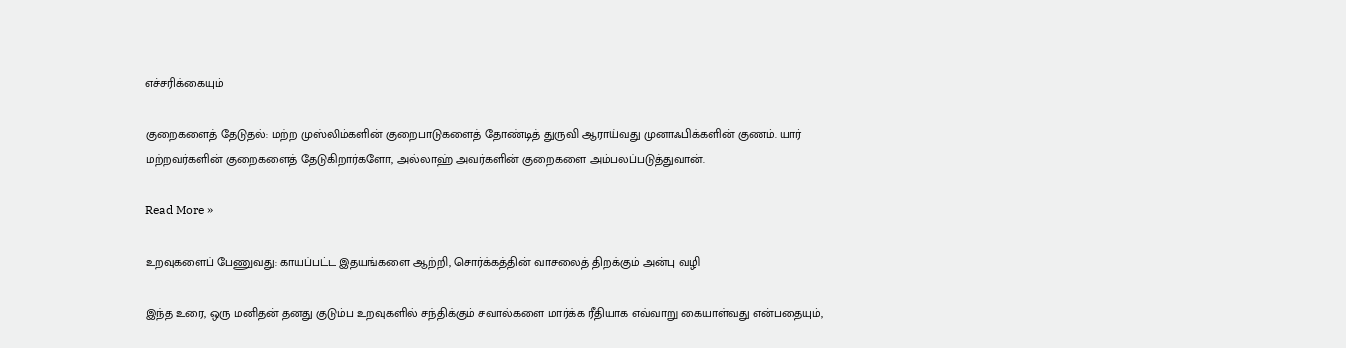எச்சரிக்கையும்

குறைகளைத் தேடுதல்: மற்ற முஸ்லிம்களின் குறைபாடுகளைத் தோண்டித் துருவி ஆராய்வது முனாஃபிக்களின் குணம். யார் மற்றவர்களின் குறைகளைத் தேடுகிறார்களோ, அல்லாஹ் அவர்களின் குறைகளை அம்பலப்படுத்துவான்.

Read More »

உறவுகளைப் பேணுவது: காயப்பட்ட இதயங்களை ஆற்றி, சொர்க்கத்தின் வாசலைத் திறக்கும் அன்பு வழி

இந்த உரை, ஒரு மனிதன் தனது குடும்ப உறவுகளில் சந்திக்கும் சவால்களை மார்க்க ரீதியாக எவ்வாறு கையாள்வது என்பதையும்,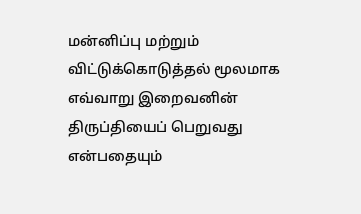மன்னிப்பு மற்றும் விட்டுக்கொடுத்தல் மூலமாக எவ்வாறு இறைவனின் திருப்தியைப் பெறுவது என்பதையும்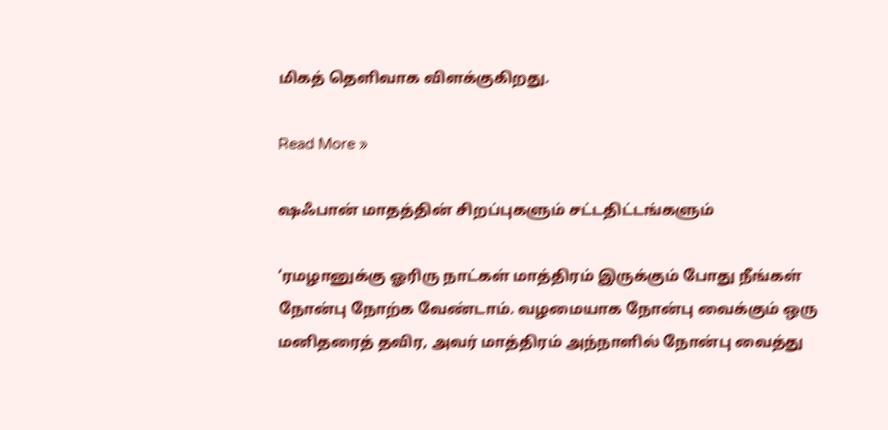மிகத் தெளிவாக விளக்குகிறது.

Read More »

ஷஃபான் மாதத்தின் சிறப்புகளும் சட்டதிட்டங்களும்

‘ரமழானுக்கு ஓரிரு நாட்கள் மாத்திரம் இருக்கும் போது நீங்கள் நோன்பு நோற்க வேண்டாம். வழமையாக நோன்பு வைக்கும் ஒரு மனிதரைத் தவிர, அவர் மாத்திரம் அந்நாளில் நோன்பு வைத்து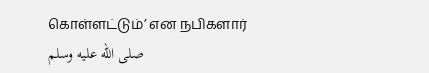கொள்ளட்டும்’ என நபிகளார் صلى الله عليه وسلم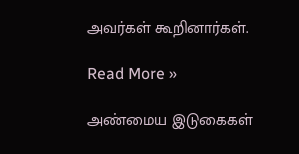அவர்கள் கூறினார்கள்.

Read More »

அண்மைய இடுகைகள்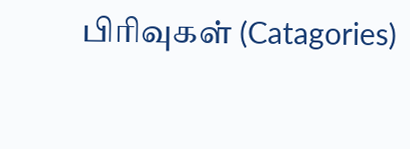பிரிவுகள் (Catagories)